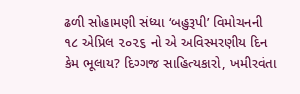ઢળી સોહામણી સંધ્યા ‘બહુરૂપી’ વિમોચનની
૧૮ એપ્રિલ ૨૦૨૬ નો એ અવિસ્મરણીય દિન કેમ ભૂલાય? દિગ્ગજ સાહિત્યકારો, ખમીરવંતા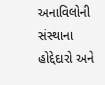અનાવિલોની સંસ્થાના હોદ્દેદારો અને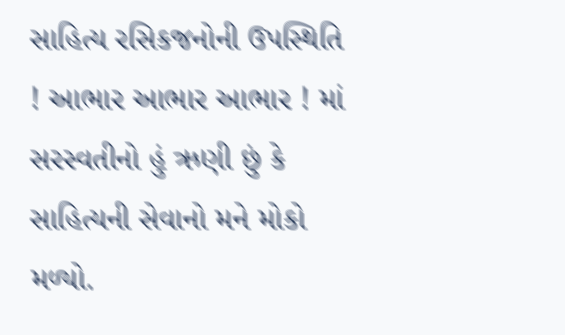સાહિત્ય રસિકજનોની ઉપસ્થિતિ ! આભાર આભાર આભાર ! માં સરસ્વતીનો હું ઋણી છું કે સાહિત્યની સેવાનો મને મોકો મળ્યો.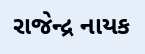રાજેન્દ્ર નાયક